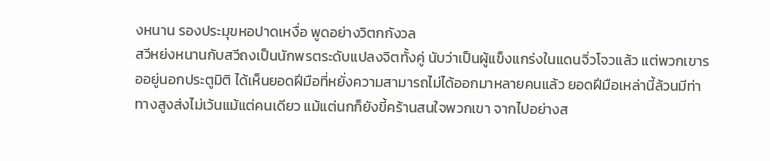งหนาน รองประมุขหอปาดเหงื่อ พูดอย่างวิตกกังวล
สวีหย่งหนานกับสวีถงเป็นนักพรตระดับแปลงจิตทั้งคู่ นับว่าเป็นผู้แข็งแกร่งในแดนจิ่วโจวแล้ว แต่พวกเขารออยู่นอกประตูมิติ ได้เห็นยอดฝีมือที่หยั่งความสามารถไม่ได้ออกมาหลายคนแล้ว ยอดฝีมือเหล่านี้ล้วนมีท่าทางสูงส่งไม่เว้นแม้แต่คนเดียว แม้แต่นกก็ยังขี้คร้านสนใจพวกเขา จากไปอย่างส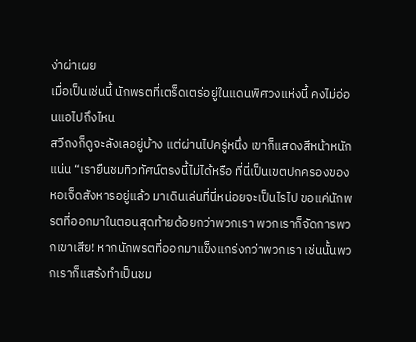ง่าผ่าเผย
เมื่อเป็นเช่นนี้ นักพรตที่เตร็ดเตร่อยู่ในแดนพิศวงแห่งนี้ คงไม่อ่อนแอไปถึงไหน
สวีถงก็ดูจะลังเลอยู่บ้าง แต่ผ่านไปครู่หนึ่ง เขาก็แสดงสีหน้าหนักแน่น “เรายืนชมทิวทัศน์ตรงนี้ไม่ได้หรือ ที่นี่เป็นเขตปกครองของหอเจ็ดสังหารอยู่แล้ว มาเดินเล่นที่นี่หน่อยจะเป็นไรไป ขอแค่นักพรตที่ออกมาในตอนสุดท้ายด้อยกว่าพวกเรา พวกเราก็จัดการพวกเขาเสีย! หากนักพรตที่ออกมาแข็งแกร่งกว่าพวกเรา เช่นนั้นพวกเราก็แสร้งทำเป็นชม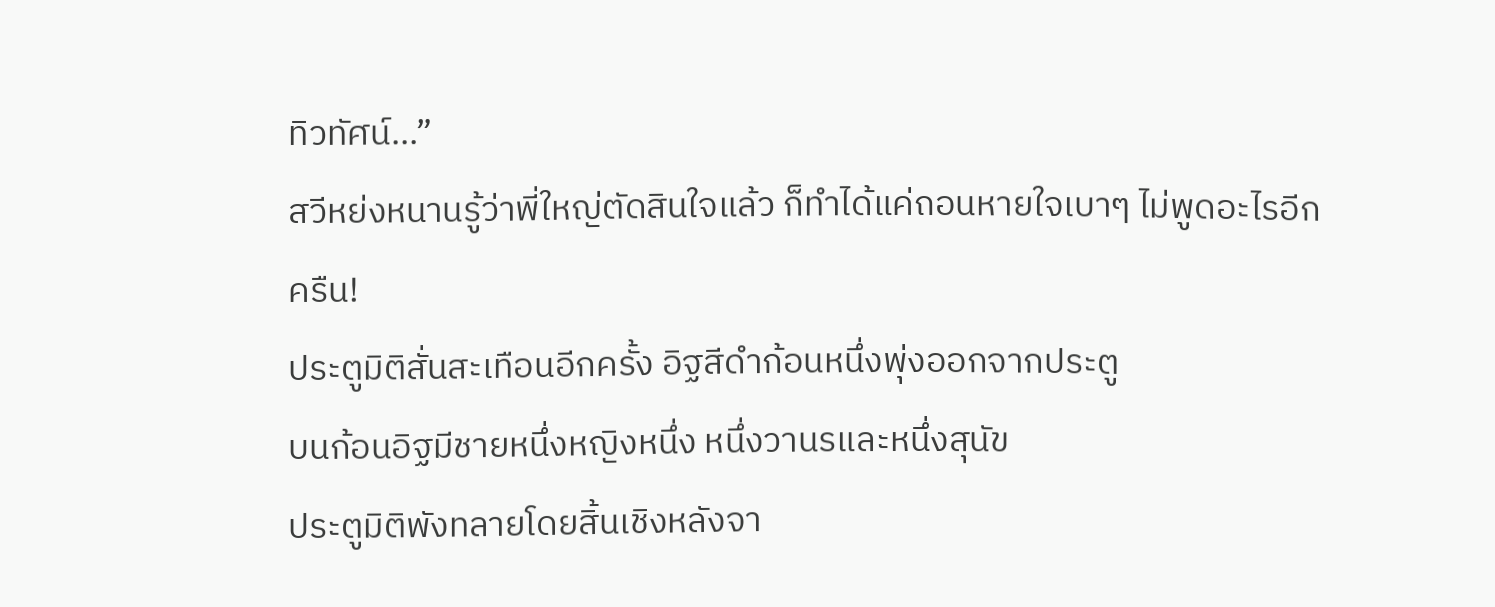ทิวทัศน์…”
สวีหย่งหนานรู้ว่าพี่ใหญ่ตัดสินใจแล้ว ก็ทำได้แค่ถอนหายใจเบาๆ ไม่พูดอะไรอีก
ครืน!
ประตูมิติสั่นสะเทือนอีกครั้ง อิฐสีดำก้อนหนึ่งพุ่งออกจากประตู
บนก้อนอิฐมีชายหนึ่งหญิงหนึ่ง หนึ่งวานรและหนึ่งสุนัข
ประตูมิติพังทลายโดยสิ้นเชิงหลังจา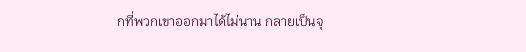กที่พวกเขาออกมาได้ไม่นาน กลายเป็นจุ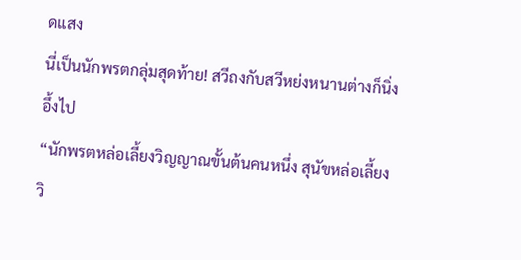ดแสง
นี่เป็นนักพรตกลุ่มสุดท้าย! สวีถงกับสวีหย่งหนานต่างก็นิ่งอึ้งไป
“นักพรตหล่อเลี้ยงวิญญาณขั้นต้นคนหนึ่ง สุนัขหล่อเลี้ยงวิ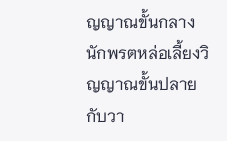ญญาณขั้นกลาง นักพรตหล่อเลี้ยงวิญญาณขั้นปลายกับวา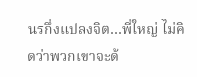นรกึ่งแปลงจิต…พี่ใหญ่ ไม่คิดว่าพวกเขาจะด้